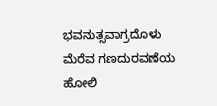ಭವನುತ್ಸವಾಗ್ರದೊಳು ಮೆರೆವ ಗಣದುರವಣೆಯ
ಹೋಲಿ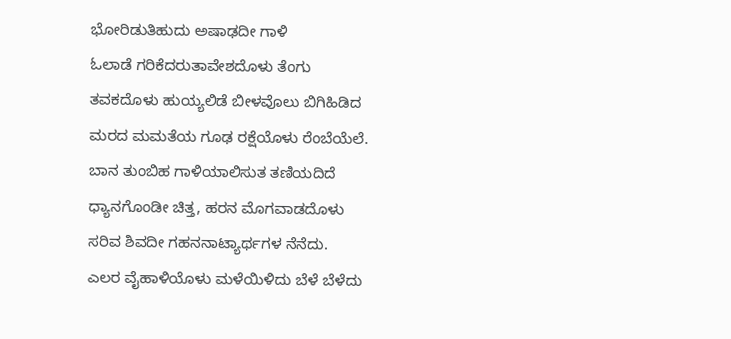ಭೋರಿಡುತಿಹುದು ಅಷಾಢದೀ ಗಾಳಿ
ಓಲಾಡೆ ಗರಿಕೆದರುತಾವೇಶದೊಳು ತೆಂಗು
ತವಕದೊಳು ಹುಯ್ಯಲಿಡೆ ಬೀಳವೊಲು ಬಿಗಿಹಿಡಿದ
ಮರದ ಮಮತೆಯ ಗೂಢ ರಕ್ಷೆಯೊಳು ರೆಂಬೆಯೆಲೆ.
ಬಾನ ತುಂಬಿಹ ಗಾಳಿಯಾಲಿಸುತ ತಣಿಯದಿದೆ
ಧ್ಯಾನಗೊಂಡೀ ಚಿತ್ತ, ಹರನ ಮೊಗವಾಡದೊಳು
ಸರಿವ ಶಿವದೀ ಗಹನನಾಟ್ಯಾರ್ಥಗಳ ನೆನೆದು.
ಎಲರ ವೈಹಾಳಿಯೊಳು ಮಳೆಯಿಳಿದು ಬೆಳೆ ಬೆಳೆದು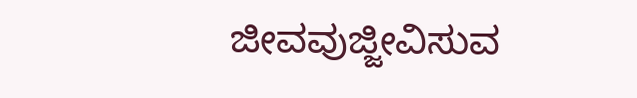ಜೀವವುಜ್ಜೀವಿಸುವ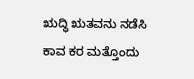ಋದ್ಧಿ ಋತವನು ನಡೆಸಿ
ಕಾವ ಕರ ಮತ್ತೊಂದು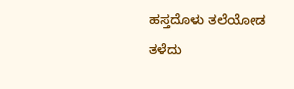ಹಸ್ತದೊಳು ತಲೆಯೋಡ
ತಳೆದು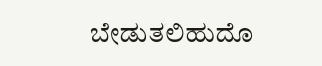ಬೇಡುತಲಿಹುದೊ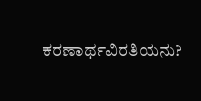ಕರಣಾರ್ಥವಿರತಿಯನು?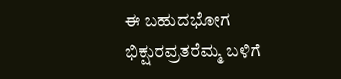ಈ ಬಹುದಭೋಗ ಭಿಕ್ಷುರವ್ರತರೆಮ್ಮ ಬಳಿಗೆ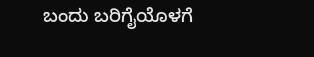ಬಂದು ಬರಿಗೈಯೊಳಗೆ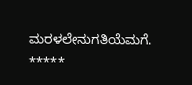ಮರಳಲೇನುಗತಿಯೆಮಗೆ.
*****